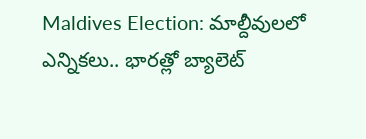Maldives Election: మాల్దీవులలో ఎన్నికలు.. భారత్లో బ్యాలెట్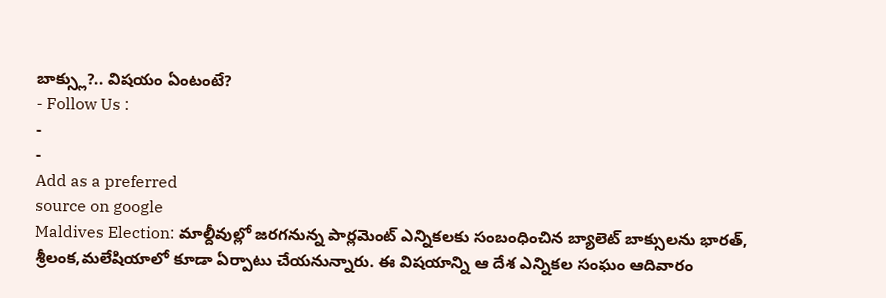బాక్స్లు?.. విషయం ఏంటంటే?
- Follow Us :
-
-
Add as a preferred
source on google
Maldives Election: మాల్దీవుల్లో జరగనున్న పార్లమెంట్ ఎన్నికలకు సంబంధించిన బ్యాలెట్ బాక్సులను భారత్, శ్రీలంక,మలేషియాలో కూడా ఏర్పాటు చేయనున్నారు. ఈ విషయాన్ని ఆ దేశ ఎన్నికల సంఘం ఆదివారం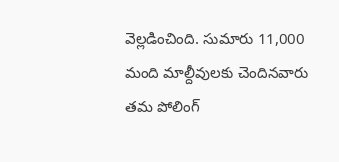వెల్లడించింది. సుమారు 11,000 మంది మాల్దీవులకు చెందినవారు తమ పోలింగ్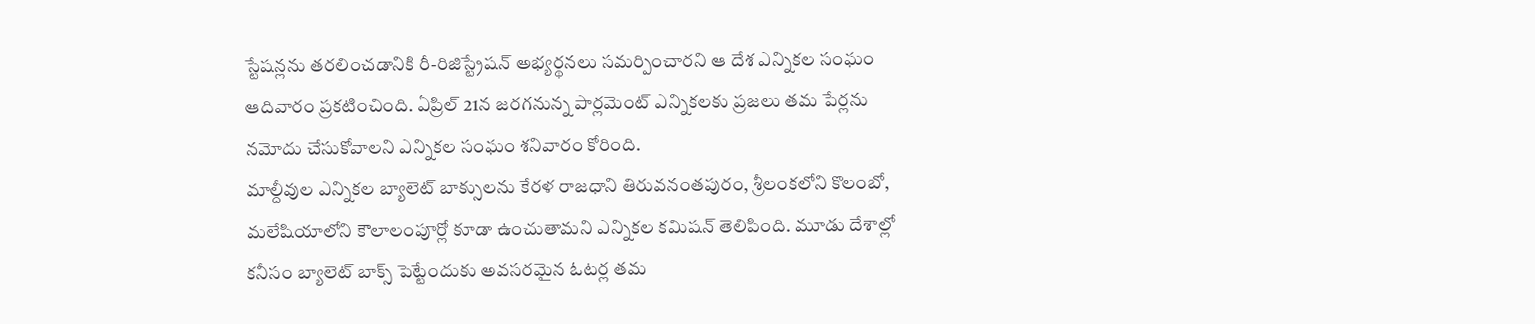స్టేషన్లను తరలించడానికి రీ-రిజిస్ట్రేషన్ అభ్యర్థనలు సమర్పించారని ఆ దేశ ఎన్నికల సంఘం ఆదివారం ప్రకటించింది. ఏప్రిల్ 21న జరగనున్న పార్లమెంట్ ఎన్నికలకు ప్రజలు తమ పేర్లను నమోదు చేసుకోవాలని ఎన్నికల సంఘం శనివారం కోరింది.
మాల్దీవుల ఎన్నికల బ్యాలెట్ బాక్సులను కేరళ రాజధాని తిరువనంతపురం, శ్రీలంకలోని కొలంబో, మలేషియాలోని కౌలాలంపూర్లో కూడా ఉంచుతామని ఎన్నికల కమిషన్ తెలిపింది. మూడు దేశాల్లో కనీసం బ్యాలెట్ బాక్స్ పెట్టేందుకు అవసరమైన ఓటర్ల తమ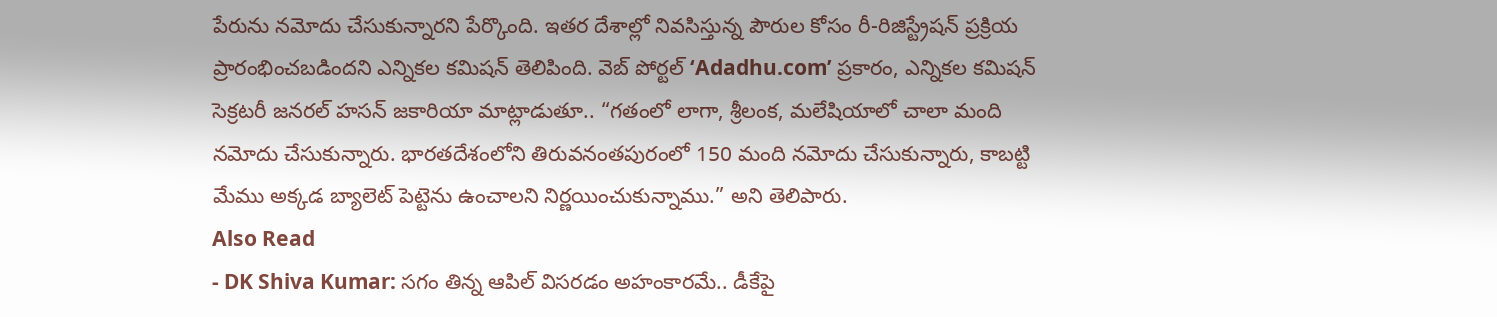పేరును నమోదు చేసుకున్నారని పేర్కొంది. ఇతర దేశాల్లో నివసిస్తున్న పౌరుల కోసం రీ-రిజిస్ట్రేషన్ ప్రక్రియ ప్రారంభించబడిందని ఎన్నికల కమిషన్ తెలిపింది. వెబ్ పోర్టల్ ‘Adadhu.com’ ప్రకారం, ఎన్నికల కమిషన్ సెక్రటరీ జనరల్ హసన్ జకారియా మాట్లాడుతూ.. “గతంలో లాగా, శ్రీలంక, మలేషియాలో చాలా మంది నమోదు చేసుకున్నారు. భారతదేశంలోని తిరువనంతపురంలో 150 మంది నమోదు చేసుకున్నారు, కాబట్టి మేము అక్కడ బ్యాలెట్ పెట్టెను ఉంచాలని నిర్ణయించుకున్నాము.” అని తెలిపారు.
Also Read
- DK Shiva Kumar: సగం తిన్న ఆపిల్ విసరడం అహంకారమే.. డీకేపై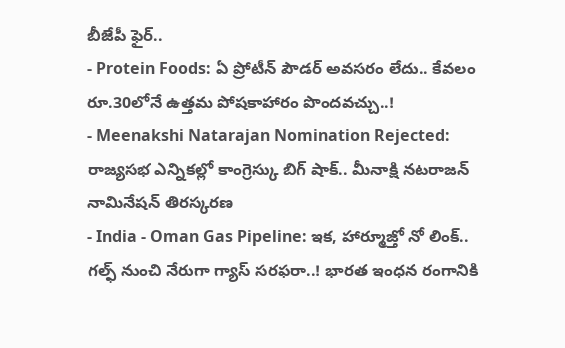బీజేపీ ఫైర్..
- Protein Foods: ఏ ప్రోటీన్ పౌడర్ అవసరం లేదు.. కేవలం రూ.30లోనే ఉత్తమ పోషకాహారం పొందవచ్చు..!
- Meenakshi Natarajan Nomination Rejected: రాజ్యసభ ఎన్నికల్లో కాంగ్రెస్కు బిగ్ షాక్.. మీనాక్షి నటరాజన్ నామినేషన్ తిరస్కరణ
- India - Oman Gas Pipeline: ఇక, హార్మూజ్తో నో లింక్.. గల్ఫ్ నుంచి నేరుగా గ్యాస్ సరఫరా..! భారత ఇంధన రంగానికి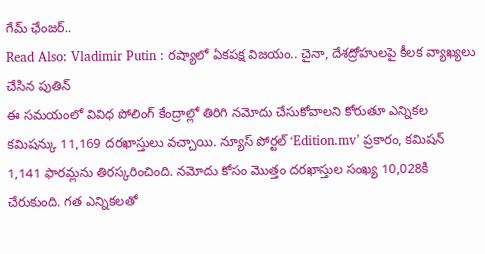గేమ్ ఛేంజర్..
Read Also: Vladimir Putin : రష్యాలో ఏకపక్ష విజయం.. చైనా, దేశద్రోహులపై కీలక వ్యాఖ్యలు చేసిన పుతిన్
ఈ సమయంలో వివిధ పోలింగ్ కేంద్రాల్లో తిరిగి నమోదు చేసుకోవాలని కోరుతూ ఎన్నికల కమిషన్కు 11,169 దరఖాస్తులు వచ్చాయి. న్యూస్ పోర్టల్ ‘Edition.mv’ ప్రకారం, కమిషన్ 1,141 ఫారమ్లను తిరస్కరించింది. నమోదు కోసం మొత్తం దరఖాస్తుల సంఖ్య 10,028కి చేరుకుంది. గత ఎన్నికలతో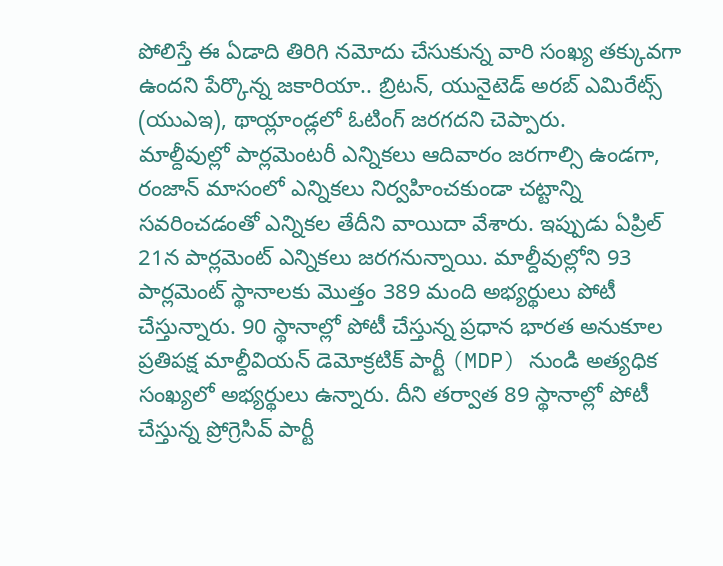పోలిస్తే ఈ ఏడాది తిరిగి నమోదు చేసుకున్న వారి సంఖ్య తక్కువగా ఉందని పేర్కొన్న జకారియా.. బ్రిటన్, యునైటెడ్ అరబ్ ఎమిరేట్స్ (యుఎఇ), థాయ్లాండ్లలో ఓటింగ్ జరగదని చెప్పారు.
మాల్దీవుల్లో పార్లమెంటరీ ఎన్నికలు ఆదివారం జరగాల్సి ఉండగా, రంజాన్ మాసంలో ఎన్నికలు నిర్వహించకుండా చట్టాన్ని సవరించడంతో ఎన్నికల తేదీని వాయిదా వేశారు. ఇప్పుడు ఏప్రిల్ 21న పార్లమెంట్ ఎన్నికలు జరగనున్నాయి. మాల్దీవుల్లోని 93 పార్లమెంట్ స్థానాలకు మొత్తం 389 మంది అభ్యర్థులు పోటీ చేస్తున్నారు. 90 స్థానాల్లో పోటీ చేస్తున్న ప్రధాన భారత అనుకూల ప్రతిపక్ష మాల్దీవియన్ డెమోక్రటిక్ పార్టీ (MDP) నుండి అత్యధిక సంఖ్యలో అభ్యర్థులు ఉన్నారు. దీని తర్వాత 89 స్థానాల్లో పోటీ చేస్తున్న ప్రోగ్రెసివ్ పార్టీ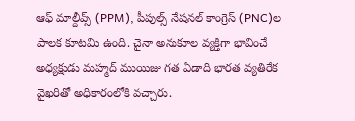ఆఫ్ మాల్దీవ్స్ (PPM), పీపుల్స్ నేషనల్ కాంగ్రెస్ (PNC)ల పాలక కూటమి ఉంది. చైనా అనుకూల వ్యక్తిగా భావించే అధ్యక్షుడు మహ్మద్ ముయిజు గత ఏడాది భారత వ్యతిరేక వైఖరితో అధికారంలోకి వచ్చారు.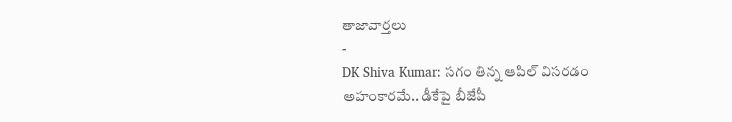తాజావార్తలు
-
DK Shiva Kumar: సగం తిన్న ఆపిల్ విసరడం అహంకారమే.. డీకేపై బీజేపీ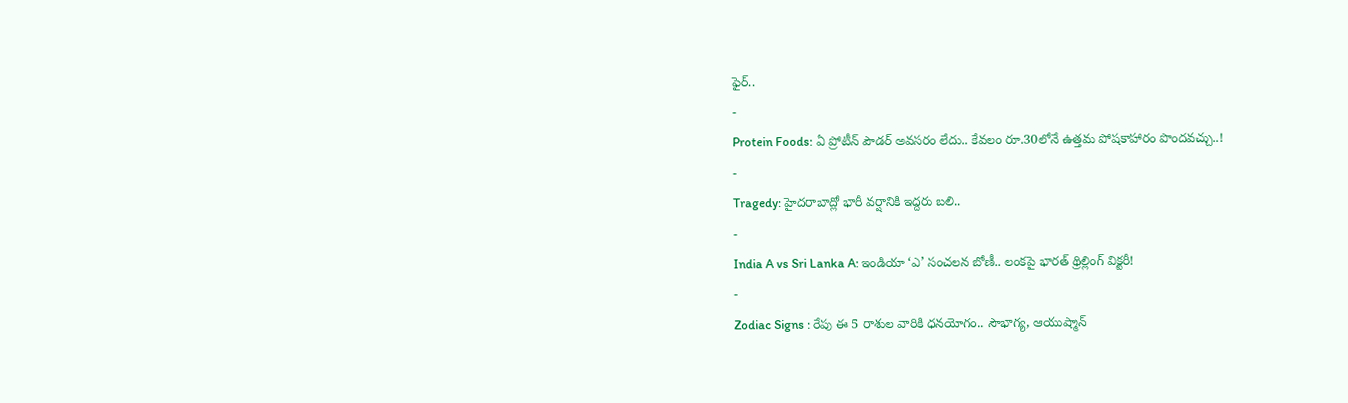ఫైర్..
-
Protein Foods: ఏ ప్రోటీన్ పౌడర్ అవసరం లేదు.. కేవలం రూ.30లోనే ఉత్తమ పోషకాహారం పొందవచ్చు..!
-
Tragedy: హైదరాబాద్లో భారీ వర్షానికి ఇద్దరు బలి..
-
India A vs Sri Lanka A: ఇండియా ‘ఎ’ సంచలన బోణీ.. లంకపై భారత్ థ్రిల్లింగ్ విక్టరీ!
-
Zodiac Signs : రేపు ఈ 5 రాశుల వారికి ధనయోగం.. సౌభాగ్య, ఆయుష్మాన్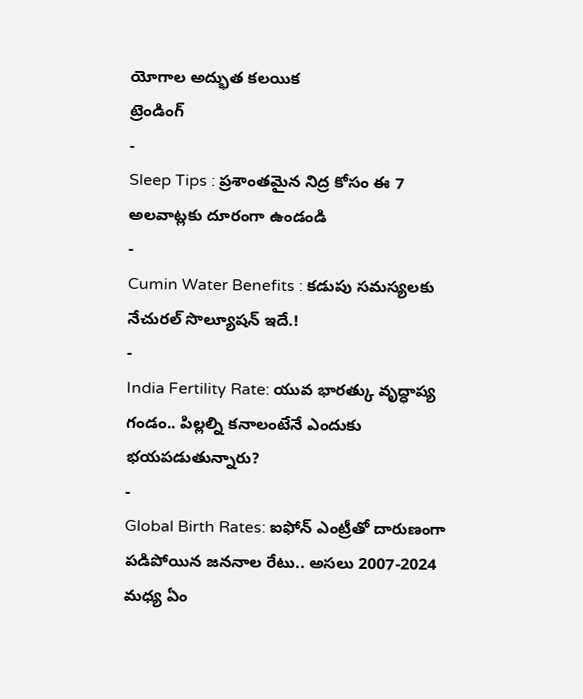యోగాల అద్భుత కలయిక
ట్రెండింగ్
-
Sleep Tips : ప్రశాంతమైన నిద్ర కోసం ఈ 7 అలవాట్లకు దూరంగా ఉండండి
-
Cumin Water Benefits : కడుపు సమస్యలకు నేచురల్ సొల్యూషన్ ఇదే.!
-
India Fertility Rate: యువ భారత్కు వృద్ధాప్య గండం.. పిల్లల్ని కనాలంటేనే ఎందుకు భయపడుతున్నారు?
-
Global Birth Rates: ఐఫోన్ ఎంట్రీతో దారుణంగా పడిపోయిన జననాల రేటు.. అసలు 2007-2024 మధ్య ఏం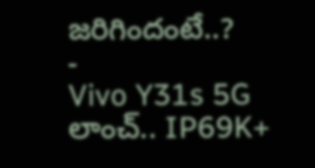జరిగిందంటే..?
-
Vivo Y31s 5G లాంచ్.. IP69K+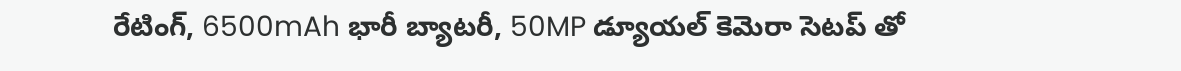రేటింగ్, 6500mAh భారీ బ్యాటరీ, 50MP డ్యూయల్ కెమెరా సెటప్ తో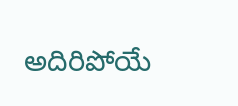అదిరిపోయే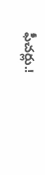ఫీచర్లు.!